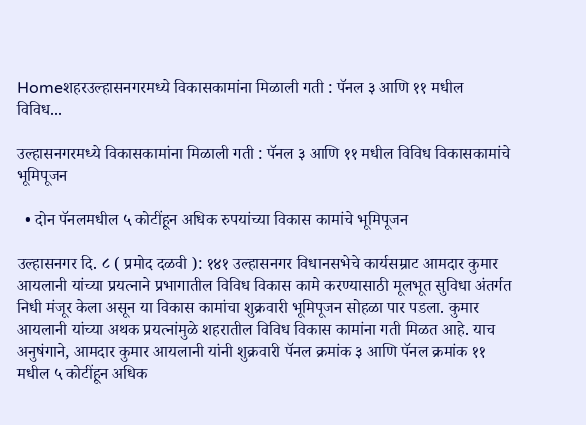Homeशहरउल्हासनगरमध्ये विकासकामांना मिळाली गती : पॅनल ३ आणि ११ मधील विविध...

उल्हासनगरमध्ये विकासकामांना मिळाली गती : पॅनल ३ आणि ११ मधील विविध विकासकामांचे भूमिपूजन

  • दोन पॅनलमधील ५ कोटींहून अधिक रुपयांच्या विकास कामांचे भूमिपूजन

उल्हासनगर दि. ८ ( प्रमोद दळवी ): १४१ उल्हासनगर विधानसभेचे कार्यसम्राट आमदार कुमार आयलानी यांच्या प्रयत्नाने प्रभागातील विविध विकास कामे करण्यासाठी मूलभूत सुविधा अंतर्गत निधी मंजूर केला असून या विकास कामांचा शुक्रवारी भूमिपूजन सोहळा पार पडला. कुमार आयलानी यांच्या अथक प्रयत्नांमुळे शहरातील विविध विकास कामांना गती मिळत आहे. याच अनुषंगाने, आमदार कुमार आयलानी यांनी शुक्रवारी पॅनल क्रमांक ३ आणि पॅनल क्रमांक ११ मधील ५ कोटींहून अधिक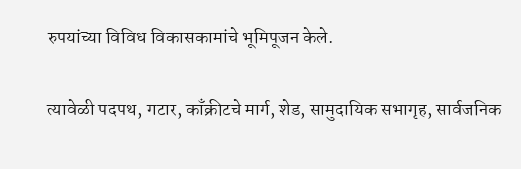रुपयांच्या विविध विकासकामांचे भूमिपूजन केले.

त्यावेळी पदपथ, गटार, काँक्रीटचे मार्ग, शेड, सामुदायिक सभागृह, सार्वजनिक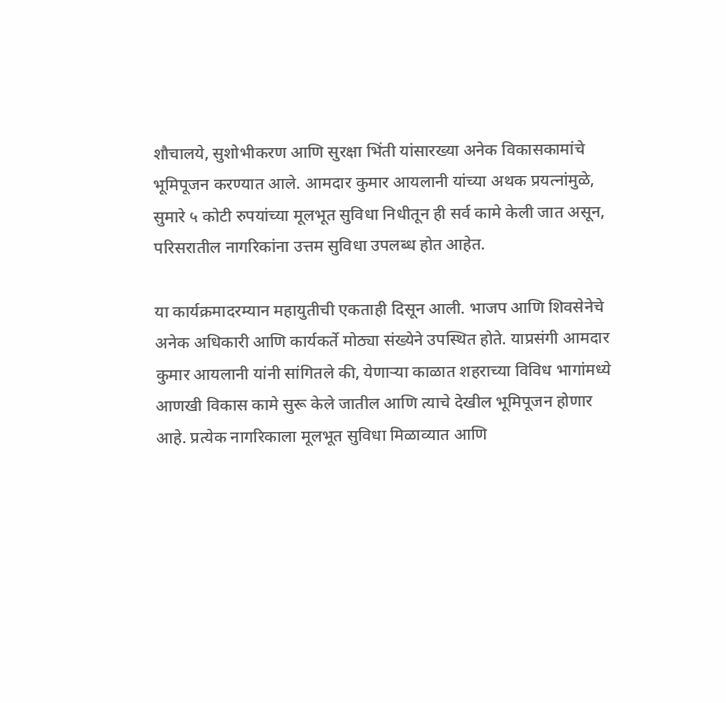शौचालये, सुशोभीकरण आणि सुरक्षा भिंती यांसारख्या अनेक विकासकामांचे भूमिपूजन करण्यात आले. आमदार कुमार आयलानी यांच्या अथक प्रयत्नांमुळे, सुमारे ५ कोटी रुपयांच्या मूलभूत सुविधा निधीतून ही सर्व कामे केली जात असून, परिसरातील नागरिकांना उत्तम सुविधा उपलब्ध होत आहेत.

या कार्यक्रमादरम्यान महायुतीची एकताही दिसून आली. भाजप आणि शिवसेनेचे अनेक अधिकारी आणि कार्यकर्ते मोठ्या संख्येने उपस्थित होते. याप्रसंगी आमदार कुमार आयलानी यांनी सांगितले की, येणाऱ्या काळात शहराच्या विविध भागांमध्ये आणखी विकास कामे सुरू केले जातील आणि त्याचे देखील भूमिपूजन होणार आहे. प्रत्येक नागरिकाला मूलभूत सुविधा मिळाव्यात आणि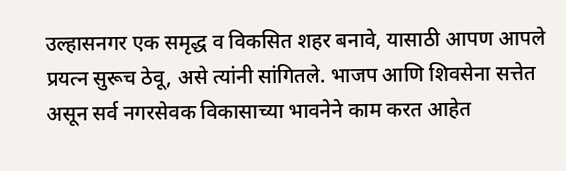उल्हासनगर एक समृद्ध व विकसित शहर बनावे, यासाठी आपण आपले प्रयत्न सुरूच ठेवू, असे त्यांनी सांगितले. भाजप आणि शिवसेना सत्तेत असून सर्व नगरसेवक विकासाच्या भावनेने काम करत आहेत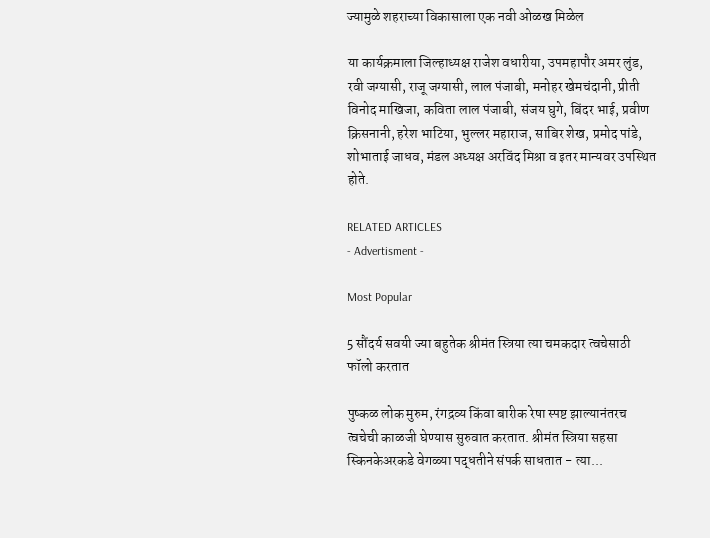ज्यामुळे शहराच्या विकासाला एक नवी ओळख मिळेल

या कार्यक्रमाला जिल्हाध्यक्ष राजेश वधारीया, उपमहापौर अमर लुंड, रवी जग्यासी, राजू जग्यासी, लाल पंजाबी, मनोहर खेमचंदानी, प्रीती विनोद माखिजा, कविता लाल पंजाबी, संजय घुगे, बिंदर भाई, प्रवीण क्रिसनानी, हरेश भाटिया, भुल्लर महाराज, साबिर शेख, प्रमोद पांडे, शोभाताई जाधव, मंडल अध्यक्ष अरविंद मिश्रा व इतर मान्यवर उपस्थित होते.

RELATED ARTICLES
- Advertisment -

Most Popular

5 सौंदर्य सवयी ज्या बहुतेक श्रीमंत स्त्रिया त्या चमकदार त्वचेसाठी फॉलो करतात

पुष्कळ लोक मुरुम, रंगद्रव्य किंवा बारीक रेषा स्पष्ट झाल्यानंतरच त्वचेची काळजी घेण्यास सुरुवात करतात. श्रीमंत स्त्रिया सहसा स्किनकेअरकडे वेगळ्या पद्धतीने संपर्क साधतात - त्या...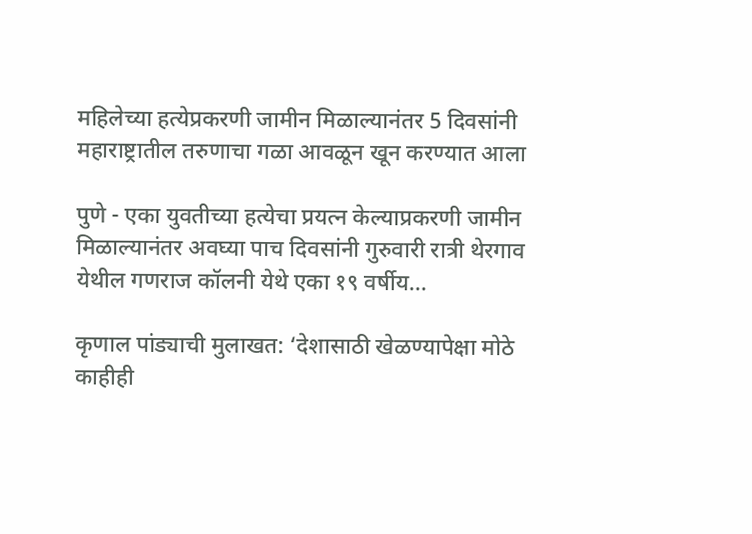महिलेच्या हत्येप्रकरणी जामीन मिळाल्यानंतर 5 दिवसांनी महाराष्ट्रातील तरुणाचा गळा आवळून खून करण्यात आला

पुणे - एका युवतीच्या हत्येचा प्रयत्न केल्याप्रकरणी जामीन मिळाल्यानंतर अवघ्या पाच दिवसांनी गुरुवारी रात्री थेरगाव येथील गणराज कॉलनी येथे एका १९ वर्षीय...

कृणाल पांड्याची मुलाखत: ‘देशासाठी खेळण्यापेक्षा मोठे काहीही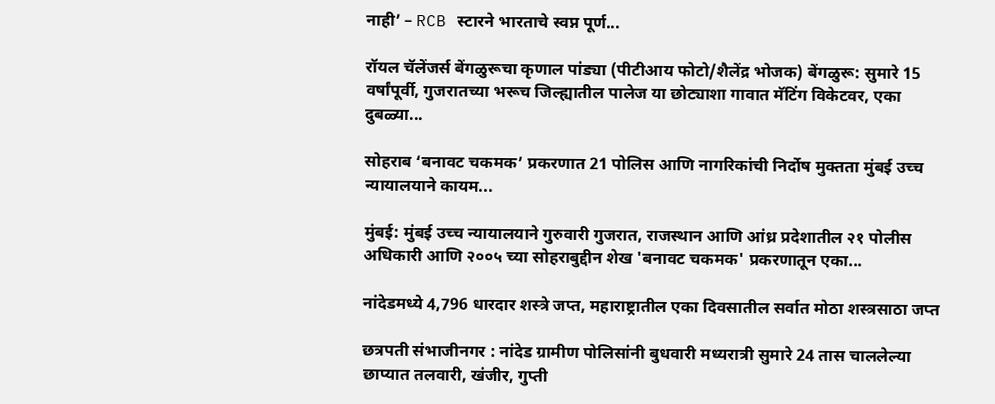नाही’ – RCB स्टारने भारताचे स्वप्न पूर्ण...

रॉयल चॅलेंजर्स बेंगळुरूचा कृणाल पांड्या (पीटीआय फोटो/शैलेंद्र भोजक) बेंगळुरू: सुमारे 15 वर्षांपूर्वी, गुजरातच्या भरूच जिल्ह्यातील पालेज या छोट्याशा गावात मॅटिंग विकेटवर, एका दुबळ्या...

सोहराब ‘बनावट चकमक’ प्रकरणात 21 पोलिस आणि नागरिकांची निर्दोष मुक्तता मुंबई उच्च न्यायालयाने कायम...

मुंबई: मुंबई उच्च न्यायालयाने गुरुवारी गुजरात, राजस्थान आणि आंध्र प्रदेशातील २१ पोलीस अधिकारी आणि २००५ च्या सोहराबुद्दीन शेख 'बनावट चकमक' प्रकरणातून एका...

नांदेडमध्ये 4,796 धारदार शस्त्रे जप्त, महाराष्ट्रातील एका दिवसातील सर्वात मोठा शस्त्रसाठा जप्त

छत्रपती संभाजीनगर : नांदेड ग्रामीण पोलिसांनी बुधवारी मध्यरात्री सुमारे 24 तास चाललेल्या छाप्यात तलवारी, खंजीर, गुप्ती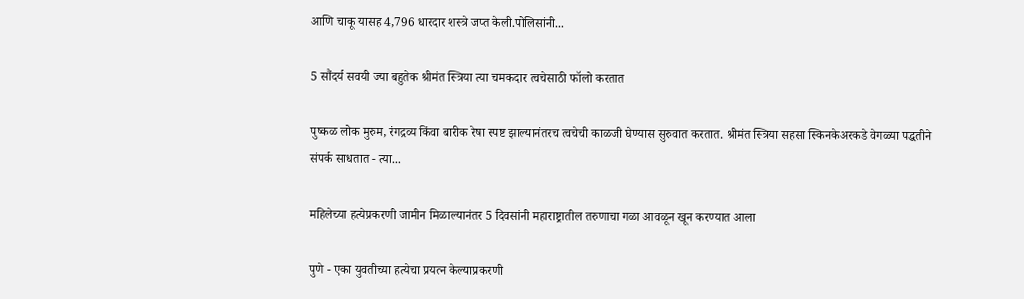आणि चाकू यासह 4,796 धारदार शस्त्रे जप्त केली.पोलिसांनी...

5 सौंदर्य सवयी ज्या बहुतेक श्रीमंत स्त्रिया त्या चमकदार त्वचेसाठी फॉलो करतात

पुष्कळ लोक मुरुम, रंगद्रव्य किंवा बारीक रेषा स्पष्ट झाल्यानंतरच त्वचेची काळजी घेण्यास सुरुवात करतात. श्रीमंत स्त्रिया सहसा स्किनकेअरकडे वेगळ्या पद्धतीने संपर्क साधतात - त्या...

महिलेच्या हत्येप्रकरणी जामीन मिळाल्यानंतर 5 दिवसांनी महाराष्ट्रातील तरुणाचा गळा आवळून खून करण्यात आला

पुणे - एका युवतीच्या हत्येचा प्रयत्न केल्याप्रकरणी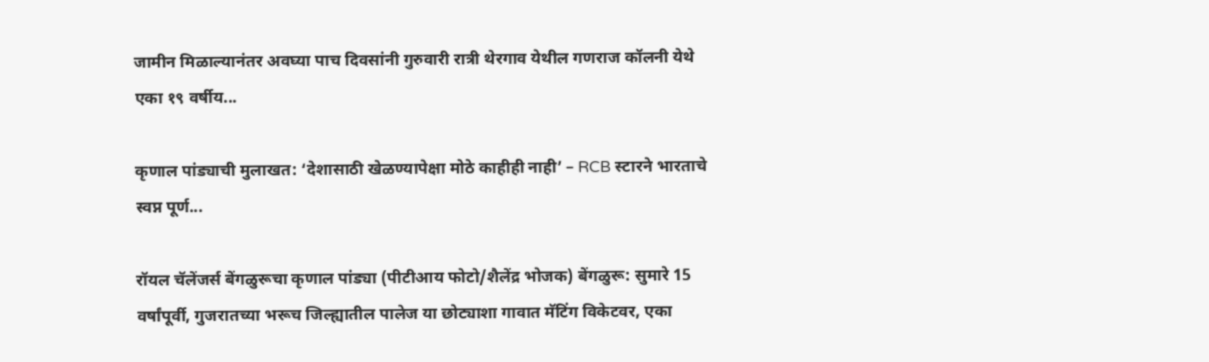जामीन मिळाल्यानंतर अवघ्या पाच दिवसांनी गुरुवारी रात्री थेरगाव येथील गणराज कॉलनी येथे एका १९ वर्षीय...

कृणाल पांड्याची मुलाखत: ‘देशासाठी खेळण्यापेक्षा मोठे काहीही नाही’ – RCB स्टारने भारताचे स्वप्न पूर्ण...

रॉयल चॅलेंजर्स बेंगळुरूचा कृणाल पांड्या (पीटीआय फोटो/शैलेंद्र भोजक) बेंगळुरू: सुमारे 15 वर्षांपूर्वी, गुजरातच्या भरूच जिल्ह्यातील पालेज या छोट्याशा गावात मॅटिंग विकेटवर, एका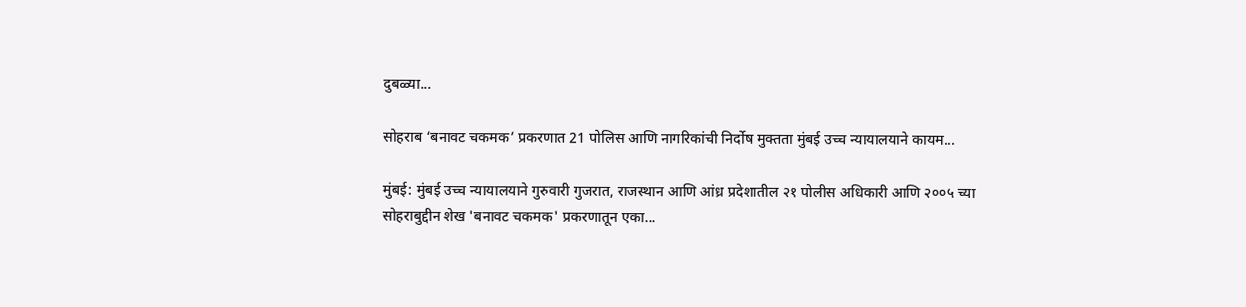दुबळ्या...

सोहराब ‘बनावट चकमक’ प्रकरणात 21 पोलिस आणि नागरिकांची निर्दोष मुक्तता मुंबई उच्च न्यायालयाने कायम...

मुंबई: मुंबई उच्च न्यायालयाने गुरुवारी गुजरात, राजस्थान आणि आंध्र प्रदेशातील २१ पोलीस अधिकारी आणि २००५ च्या सोहराबुद्दीन शेख 'बनावट चकमक' प्रकरणातून एका...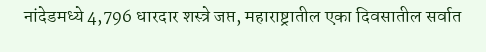नांदेडमध्ये 4,796 धारदार शस्त्रे जप्त, महाराष्ट्रातील एका दिवसातील सर्वात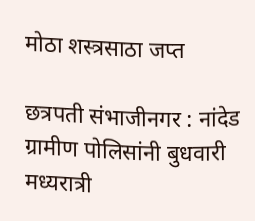मोठा शस्त्रसाठा जप्त

छत्रपती संभाजीनगर : नांदेड ग्रामीण पोलिसांनी बुधवारी मध्यरात्री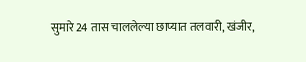सुमारे 24 तास चाललेल्या छाप्यात तलवारी, खंजीर,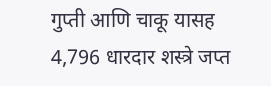गुप्ती आणि चाकू यासह 4,796 धारदार शस्त्रे जप्त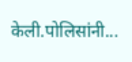केली.पोलिसांनी...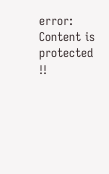error: Content is protected !!